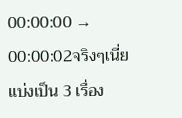00:00:00 → 00:00:02จริงๆเนี่ยแบ่งเป็น 3 เรื่อง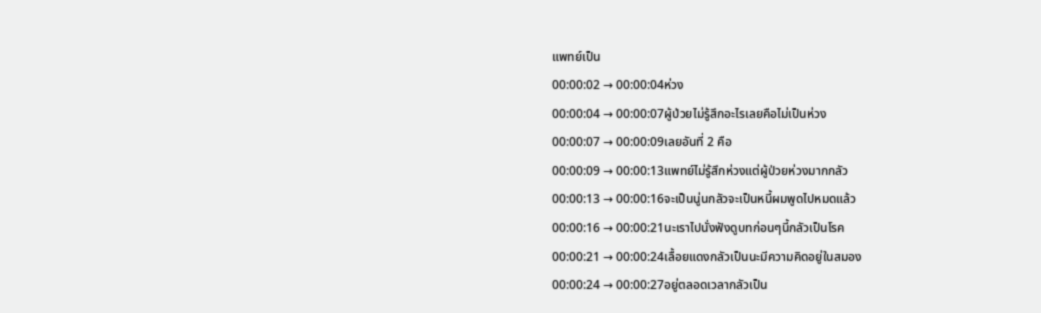แพทย์เป็น
00:00:02 → 00:00:04ห่วง
00:00:04 → 00:00:07ผู้ป่วยไม่รู้สึกอะไรเลยคือไม่เป็นห่วง
00:00:07 → 00:00:09เลยอันที่ 2 คือ
00:00:09 → 00:00:13แพทย์ไม่รู้สึกห่วงแต่ผู้ป่วยห่วงมากกลัว
00:00:13 → 00:00:16จะเป็นนู่นกลัวจะเป็นหนี้ผมพูดไปหมดแล้ว
00:00:16 → 00:00:21นะเราไปนั่งฟังดูบทก่อนๆนี้กลัวเป็นโรค
00:00:21 → 00:00:24เลื้อยแดงกลัวเป็นนะมีความคิดอยู่ในสมอง
00:00:24 → 00:00:27อยู่ตลอดเวลากลัวเป็น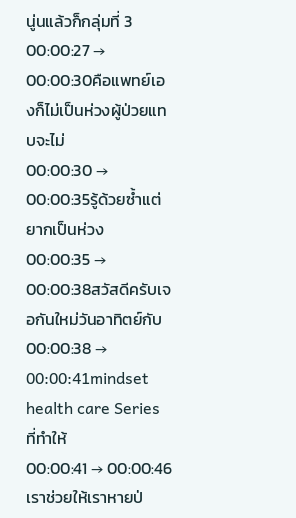นู่นแล้วก็กลุ่มที่ 3
00:00:27 → 00:00:30คือแพทย์เองก็ไม่เป็นห่วงผู้ป่วยแทบจะไม่
00:00:30 → 00:00:35รู้ด้วยซ้ำแต่ยากเป็นห่วง
00:00:35 → 00:00:38สวัสดีครับเจอกันใหม่วันอาทิตย์กับ
00:00:38 → 00:00:41mindset health care Series ที่ทำให้
00:00:41 → 00:00:46เราช่วยให้เราหายป่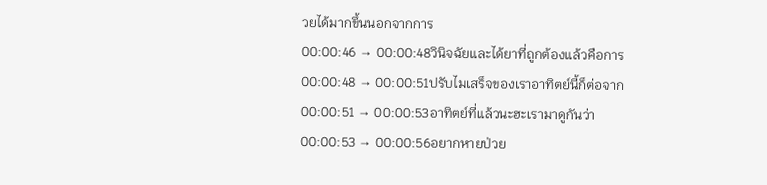วยได้มากขึ้นนอกจากการ
00:00:46 → 00:00:48วินิจฉัยและได้ยาที่ถูกต้องแล้วคือการ
00:00:48 → 00:00:51ปรับไมเสร็จของเราอาทิตย์นี้ก็ต่อจาก
00:00:51 → 00:00:53อาทิตย์ที่แล้วนะฮะเรามาดูกันว่า
00:00:53 → 00:00:56อยากหายป่วย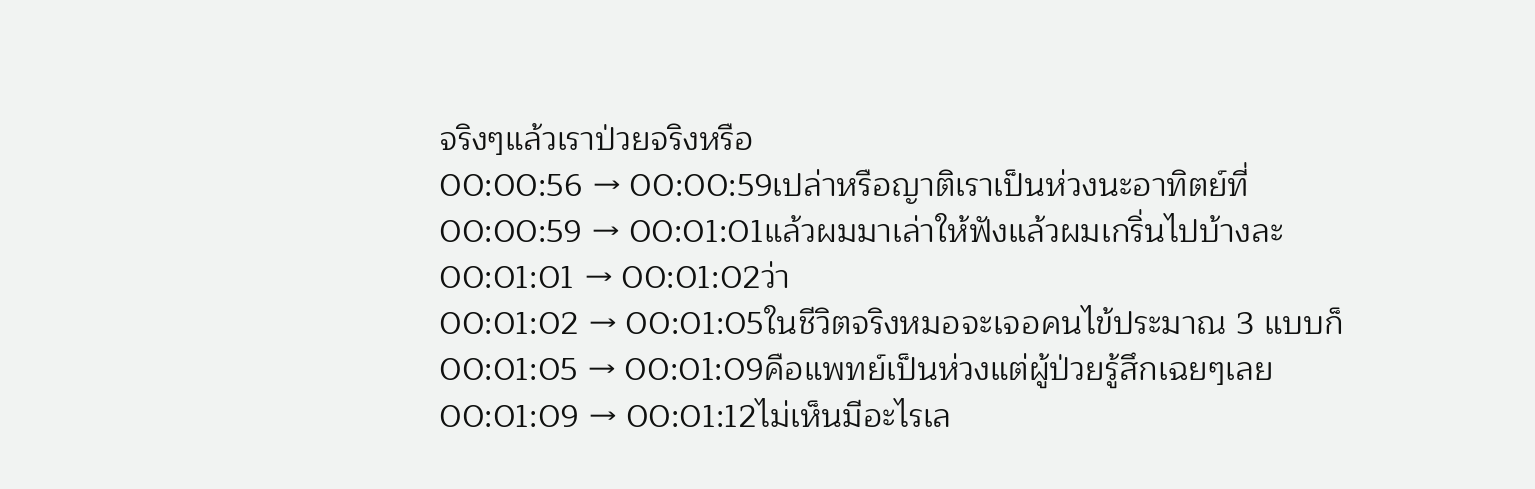จริงๆแล้วเราป่วยจริงหรือ
00:00:56 → 00:00:59เปล่าหรือญาติเราเป็นห่วงนะอาทิตย์ที่
00:00:59 → 00:01:01แล้วผมมาเล่าให้ฟังแล้วผมเกริ่นไปบ้างละ
00:01:01 → 00:01:02ว่า
00:01:02 → 00:01:05ในชีวิตจริงหมอจะเจอคนไข้ประมาณ 3 แบบก็
00:01:05 → 00:01:09คือแพทย์เป็นห่วงแต่ผู้ป่วยรู้สึกเฉยๆเลย
00:01:09 → 00:01:12ไม่เห็นมีอะไรเล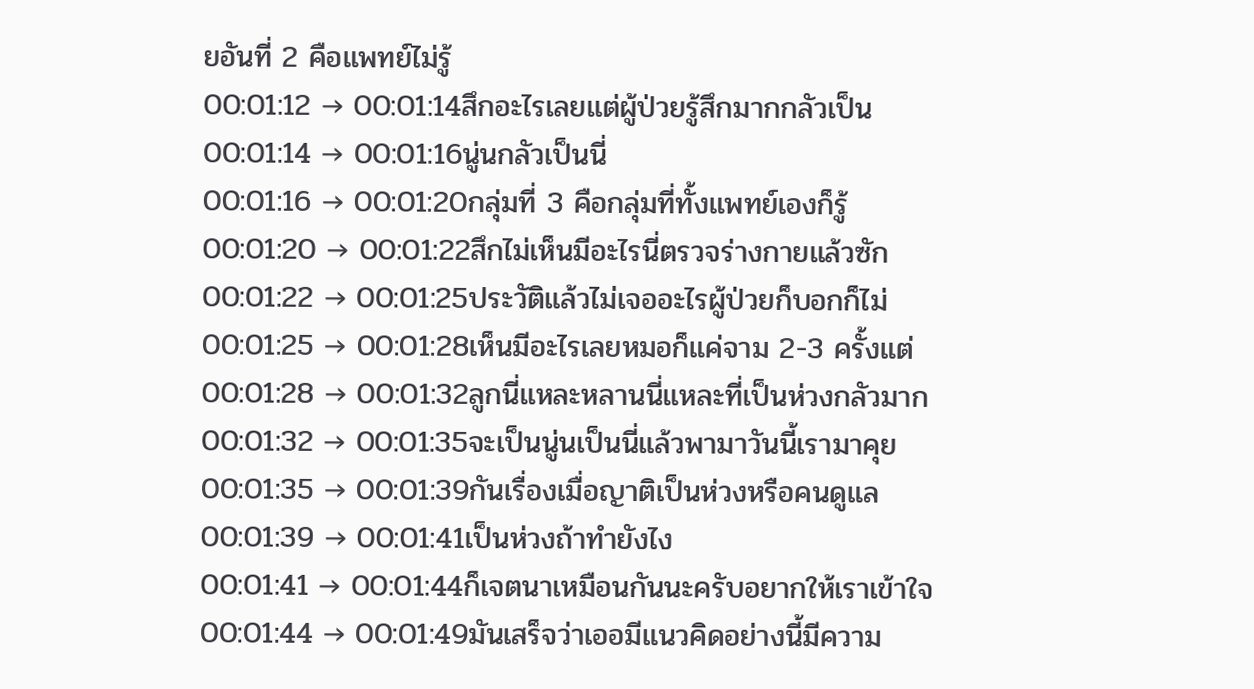ยอันที่ 2 คือแพทย์ไม่รู้
00:01:12 → 00:01:14สึกอะไรเลยแต่ผู้ป่วยรู้สึกมากกลัวเป็น
00:01:14 → 00:01:16นู่นกลัวเป็นนี่
00:01:16 → 00:01:20กลุ่มที่ 3 คือกลุ่มที่ทั้งแพทย์เองก็รู้
00:01:20 → 00:01:22สึกไม่เห็นมีอะไรนี่ตรวจร่างกายแล้วซัก
00:01:22 → 00:01:25ประวัติแล้วไม่เจออะไรผู้ป่วยก็บอกก็ไม่
00:01:25 → 00:01:28เห็นมีอะไรเลยหมอก็แค่จาม 2-3 ครั้งแต่
00:01:28 → 00:01:32ลูกนี่แหละหลานนี่แหละที่เป็นห่วงกลัวมาก
00:01:32 → 00:01:35จะเป็นนู่นเป็นนี่แล้วพามาวันนี้เรามาคุย
00:01:35 → 00:01:39กันเรื่องเมื่อญาติเป็นห่วงหรือคนดูแล
00:01:39 → 00:01:41เป็นห่วงถ้าทำยังไง
00:01:41 → 00:01:44ก็เจตนาเหมือนกันนะครับอยากให้เราเข้าใจ
00:01:44 → 00:01:49มันเสร็จว่าเออมีแนวคิดอย่างนี้มีความ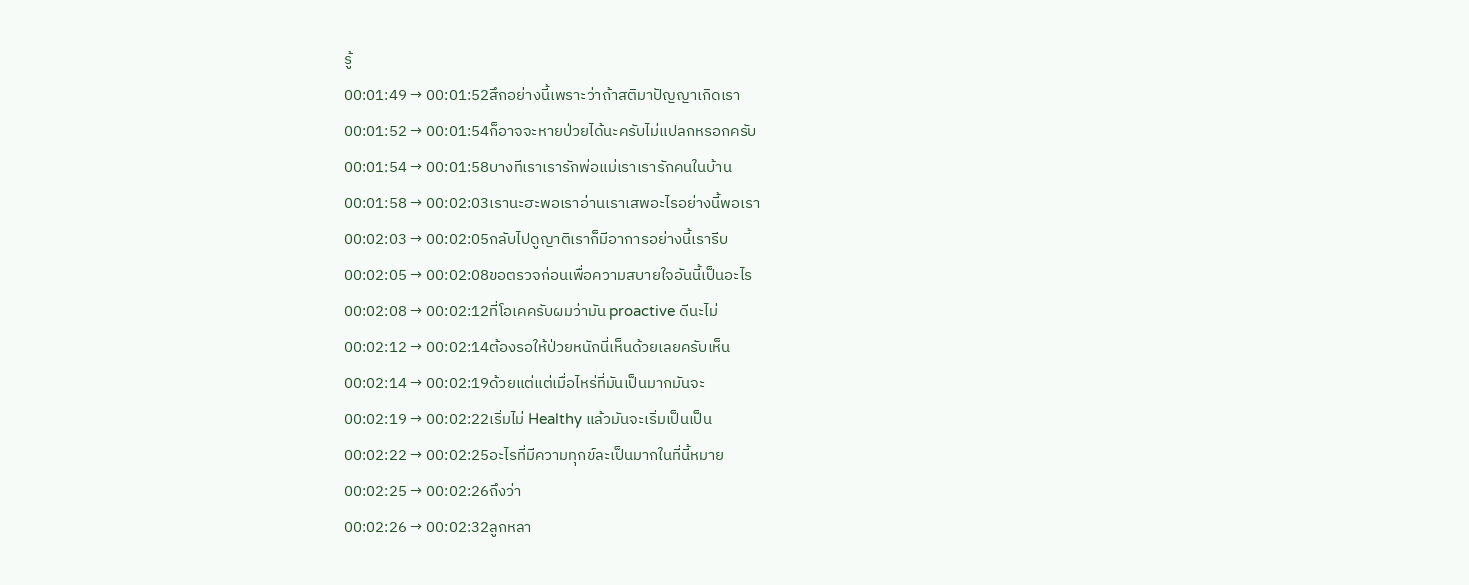รู้
00:01:49 → 00:01:52สึกอย่างนี้เพราะว่าถ้าสติมาปัญญาเกิดเรา
00:01:52 → 00:01:54ก็อาจจะหายป่วยได้นะครับไม่แปลกหรอกครับ
00:01:54 → 00:01:58บางทีเราเรารักพ่อแม่เราเรารักคนในบ้าน
00:01:58 → 00:02:03เรานะฮะพอเราอ่านเราเสพอะไรอย่างนี้พอเรา
00:02:03 → 00:02:05กลับไปดูญาติเราก็มีอาการอย่างนี้เรารีบ
00:02:05 → 00:02:08ขอตรวจก่อนเพื่อความสบายใจอันนี้เป็นอะไร
00:02:08 → 00:02:12ที่โอเคครับผมว่ามัน proactive ดีนะไม่
00:02:12 → 00:02:14ต้องรอให้ป่วยหนักนี่เห็นด้วยเลยครับเห็น
00:02:14 → 00:02:19ด้วยแต่แต่เมื่อไหร่ที่มันเป็นมากมันจะ
00:02:19 → 00:02:22เริ่มไม่ Healthy แล้วมันจะเริ่มเป็นเป็น
00:02:22 → 00:02:25อะไรที่มีความทุกข์ละเป็นมากในที่นี้หมาย
00:02:25 → 00:02:26ถึงว่า
00:02:26 → 00:02:32ลูกหลา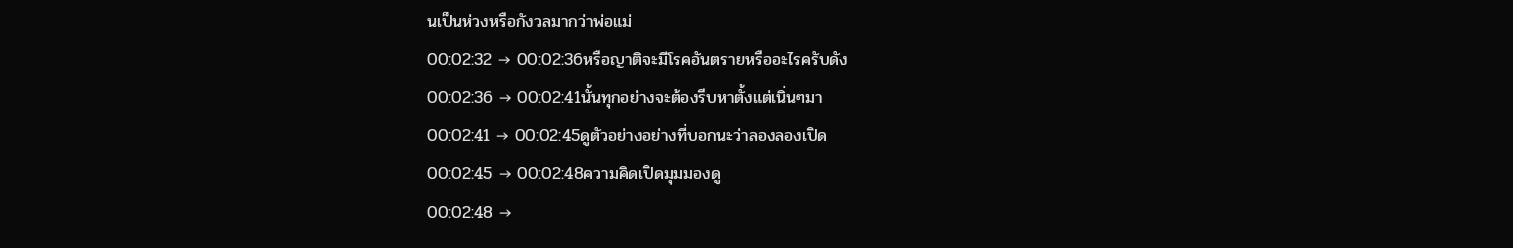นเป็นห่วงหรือกังวลมากว่าพ่อแม่
00:02:32 → 00:02:36หรือญาติจะมีโรคอันตรายหรืออะไรครับดัง
00:02:36 → 00:02:41นั้นทุกอย่างจะต้องรีบหาตั้งแต่เนิ่นๆมา
00:02:41 → 00:02:45ดูตัวอย่างอย่างที่บอกนะว่าลองลองเปิด
00:02:45 → 00:02:48ความคิดเปิดมุมมองดู
00:02:48 →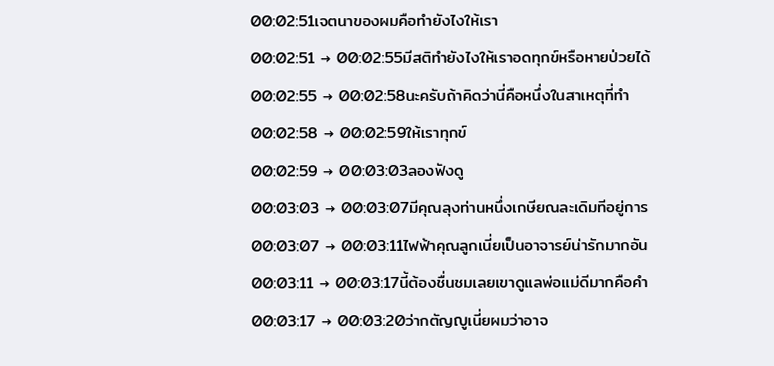00:02:51เจตนาของผมคือทำยังไงให้เรา
00:02:51 → 00:02:55มีสติทำยังไงให้เราอดทุกข์หรือหายป่วยได้
00:02:55 → 00:02:58นะครับถ้าคิดว่านี่คือหนึ่งในสาเหตุที่ทำ
00:02:58 → 00:02:59ให้เราทุกข์
00:02:59 → 00:03:03ลองฟังดู
00:03:03 → 00:03:07มีคุณลุงท่านหนึ่งเกษียณละเดิมทีอยู่การ
00:03:07 → 00:03:11ไฟฟ้าคุณลูกเนี่ยเป็นอาจารย์น่ารักมากอัน
00:03:11 → 00:03:17นี้ต้องชื่นชมเลยเขาดูแลพ่อแม่ดีมากคือคำ
00:03:17 → 00:03:20ว่ากตัญญูเนี่ยผมว่าอาจ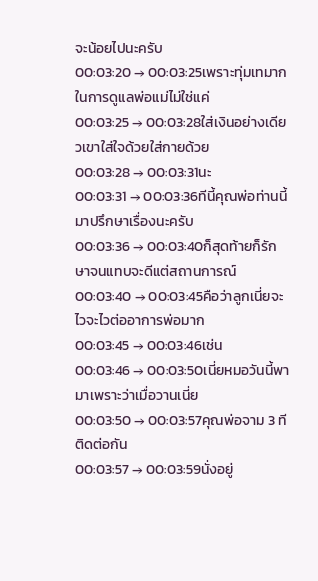จะน้อยไปนะครับ
00:03:20 → 00:03:25เพราะทุ่มเทมากในการดูแลพ่อแม่ไม่ใช่แค่
00:03:25 → 00:03:28ใส่เงินอย่างเดียวเขาใส่ใจด้วยใส่กายด้วย
00:03:28 → 00:03:31นะ
00:03:31 → 00:03:36ทีนี้คุณพ่อท่านนี้มาปรึกษาเรื่องนะครับ
00:03:36 → 00:03:40ก็สุดท้ายก็รักษาจนแทบจะดีแต่สถานการณ์
00:03:40 → 00:03:45คือว่าลูกเนี่ยจะไวจะไวต่ออาการพ่อมาก
00:03:45 → 00:03:46เช่น
00:03:46 → 00:03:50เนี่ยหมอวันนี้พามาเพราะว่าเมื่อวานเนี่ย
00:03:50 → 00:03:57คุณพ่อจาม 3 ทีติดต่อกัน
00:03:57 → 00:03:59นั่งอยู่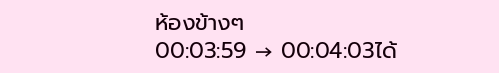ห้องข้างๆ
00:03:59 → 00:04:03ได้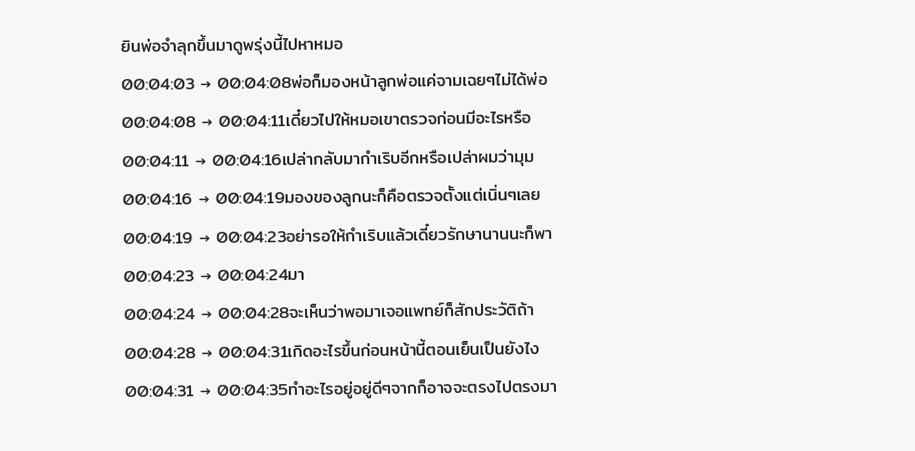ยินพ่อจำลุกขึ้นมาดูพรุ่งนี้ไปหาหมอ
00:04:03 → 00:04:08พ่อก็มองหน้าลูกพ่อแค่จามเฉยๆไม่ได้พ่อ
00:04:08 → 00:04:11เดี๋ยวไปให้หมอเขาตรวจก่อนมีอะไรหรือ
00:04:11 → 00:04:16เปล่ากลับมากำเริบอีกหรือเปล่าผมว่ามุม
00:04:16 → 00:04:19มองของลูกนะก็คือตรวจตั้งแต่เนิ่นๆเลย
00:04:19 → 00:04:23อย่ารอให้กำเริบแล้วเดี๋ยวรักษานานนะก็พา
00:04:23 → 00:04:24มา
00:04:24 → 00:04:28จะเห็นว่าพอมาเจอแพทย์ก็สักประวัติถ้า
00:04:28 → 00:04:31เกิดอะไรขึ้นก่อนหน้านี้ตอนเย็นเป็นยังไง
00:04:31 → 00:04:35ทำอะไรอยู่อยู่ดีๆจากก็อาจจะตรงไปตรงมา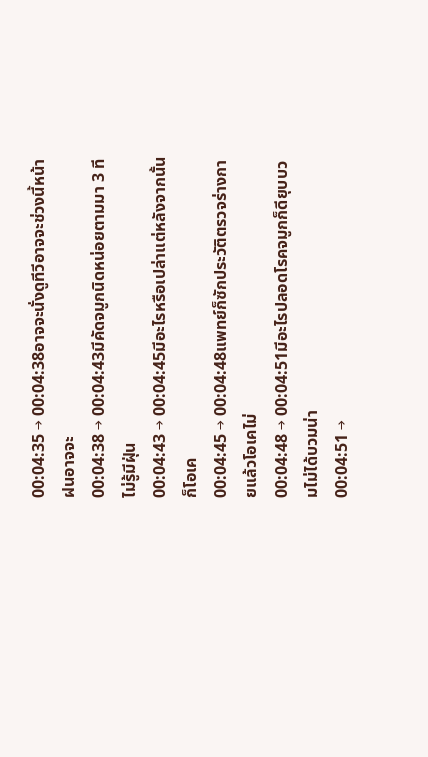00:04:35 → 00:04:38อาจจะนั่งดูทีวีอาจจะช่วงนี้หน้าฝนอาจจะ
00:04:38 → 00:04:43มีคัดจมูกนิดหน่อยตามมา 3 ทีไม่รู้มีฝุ่น
00:04:43 → 00:04:45มีอะไรหรือเปล่าแต่หลังจากนั้นก็โอเค
00:04:45 → 00:04:48แพทย์ก็ซักประวัติตรวจร่างกายแล้วโอเคไม่
00:04:48 → 00:04:51มีอะไรปลอดโรคจมูกก็ดียุบบวมไม่ได้บวมน่า
00:04:51 →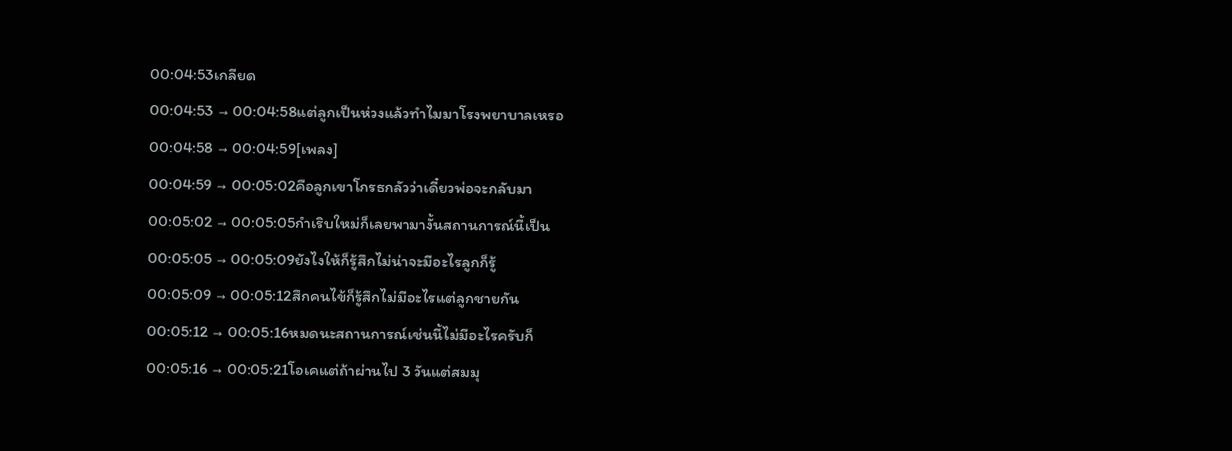00:04:53เกลียด
00:04:53 → 00:04:58แต่ลูกเป็นห่วงแล้วทำไมมาโรงพยาบาลเหรอ
00:04:58 → 00:04:59[เพลง]
00:04:59 → 00:05:02คือลูกเขาโกรธกลัวว่าเดี๋ยวพ่อจะกลับมา
00:05:02 → 00:05:05กำเริบใหม่ก็เลยพามางั้นสถานการณ์นี้เป็น
00:05:05 → 00:05:09ยังไงให้ก็รู้สึกไม่น่าจะมีอะไรลูกก็รู้
00:05:09 → 00:05:12สึกคนไข้ก็รู้สึกไม่มีอะไรแต่ลูกชายกัน
00:05:12 → 00:05:16หมดนะสถานการณ์เช่นนี้ไม่มีอะไรครับก็
00:05:16 → 00:05:21โอเคแต่ถ้าผ่านไป 3 วันแต่สมมุ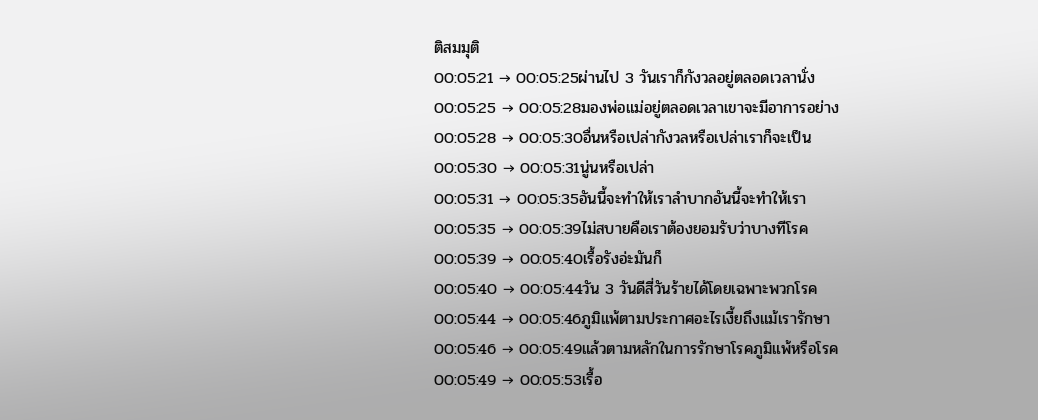ติสมมุติ
00:05:21 → 00:05:25ผ่านไป 3 วันเราก็กังวลอยู่ตลอดเวลานั่ง
00:05:25 → 00:05:28มองพ่อแม่อยู่ตลอดเวลาเขาจะมีอาการอย่าง
00:05:28 → 00:05:30อื่นหรือเปล่ากังวลหรือเปล่าเราก็จะเป็น
00:05:30 → 00:05:31นู่นหรือเปล่า
00:05:31 → 00:05:35อันนี้จะทำให้เราลำบากอันนี้จะทำให้เรา
00:05:35 → 00:05:39ไม่สบายคือเราต้องยอมรับว่าบางทีโรค
00:05:39 → 00:05:40เรื้อรังอ่ะมันก็
00:05:40 → 00:05:44วัน 3 วันดีสี่วันร้ายได้โดยเฉพาะพวกโรค
00:05:44 → 00:05:46ภูมิแพ้ตามประกาศอะไรเงี้ยถึงแม้เรารักษา
00:05:46 → 00:05:49แล้วตามหลักในการรักษาโรคภูมิแพ้หรือโรค
00:05:49 → 00:05:53เรื้อ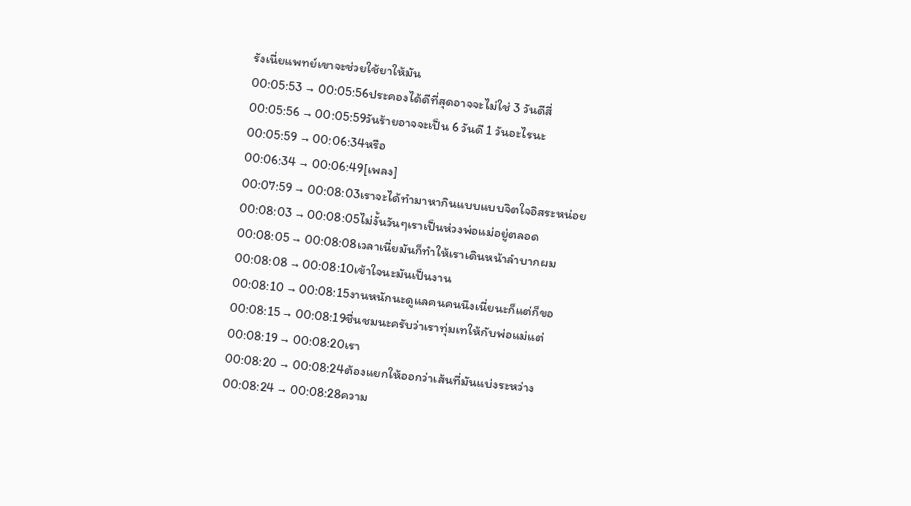รังเนี่ยแพทย์เขาจะช่วยใช้ยาให้มัน
00:05:53 → 00:05:56ประคองได้ดีที่สุดอาจจะไม่ใช่ 3 วันดีสี่
00:05:56 → 00:05:59วันร้ายอาจจะเป็น 6 วันดี 1 วันอะไรนะ
00:05:59 → 00:06:34หรือ
00:06:34 → 00:06:49[เพลง]
00:07:59 → 00:08:03เราจะได้ทำมาหากินแบบแบบจิตใจอิสระหน่อย
00:08:03 → 00:08:05ไม่งั้นวันๆเราเป็นห่วงพ่อแม่อยู่ตลอด
00:08:05 → 00:08:08เวลาเนี่ยมันก็ทำให้เราเดินหน้าลำบากผม
00:08:08 → 00:08:10เข้าใจนะมันเป็นงาน
00:08:10 → 00:08:15งานหนักนะดูแลคนคนนึงเนี่ยนะก็แต่ก็ขอ
00:08:15 → 00:08:19ชื่นชมนะครับว่าเราทุ่มเทให้กับพ่อแม่แต่
00:08:19 → 00:08:20เรา
00:08:20 → 00:08:24ต้องแยกให้ออกว่าเส้นที่มันแบ่งระหว่าง
00:08:24 → 00:08:28ความ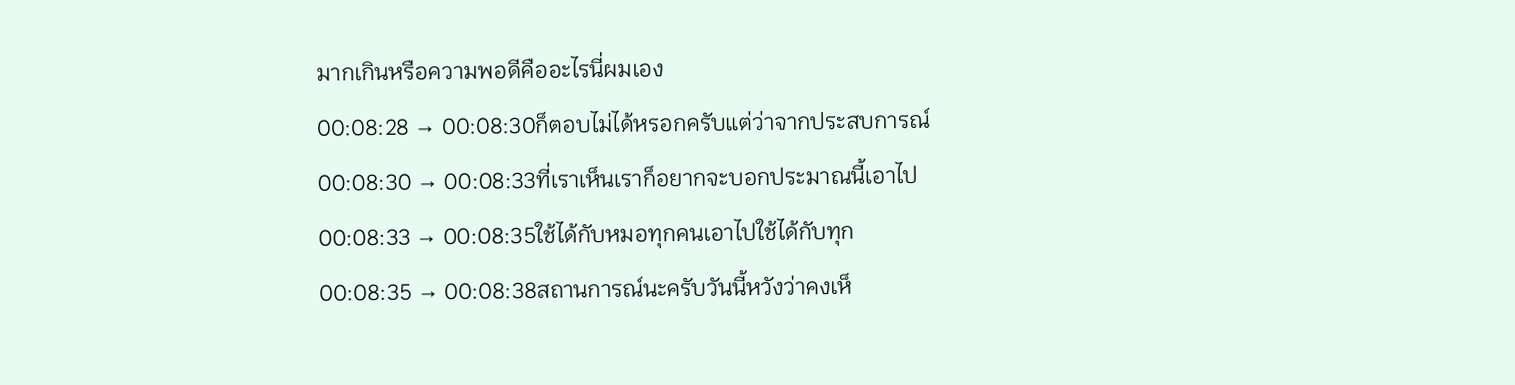มากเกินหรือความพอดีคืออะไรนี่ผมเอง
00:08:28 → 00:08:30ก็ตอบไม่ได้หรอกครับแต่ว่าจากประสบการณ์
00:08:30 → 00:08:33ที่เราเห็นเราก็อยากจะบอกประมาณนี้เอาไป
00:08:33 → 00:08:35ใช้ได้กับหมอทุกคนเอาไปใช้ได้กับทุก
00:08:35 → 00:08:38สถานการณ์นะครับวันนี้หวังว่าคงเห็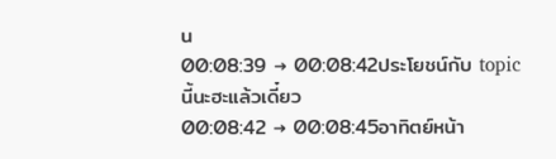น
00:08:39 → 00:08:42ประโยชน์กับ topic นี้นะฮะแล้วเดี๋ยว
00:08:42 → 00:08:45อาทิตย์หน้า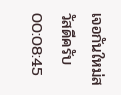เจอกันใหม่สวัสดีครับ
00:08:45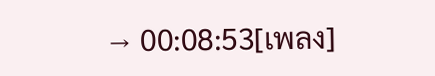→ 00:08:53[เพลง]